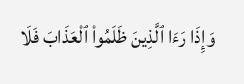وَإِذَا رَءَا ٱلَّذِينَ ظَلَمُوا۟ ٱلْعَذَابَ فَلَا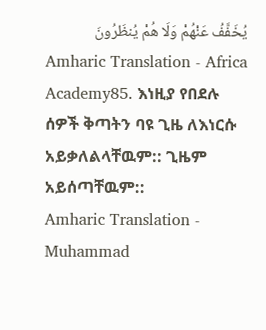يُخَفَّفُ عَنْهُمْ وَلَا هُمْ يُنظَرُونَ
Amharic Translation - Africa Academy85. እነዚያ የበደሉ ሰዎች ቅጣትን ባዩ ጊዜ ለእነርሱ አይቃለልላቸዉም:: ጊዜም አይሰጣቸዉም::
Amharic Translation - Muhammad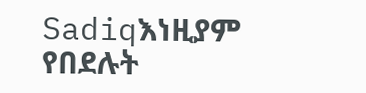Sadiqእነዚያም የበደሉት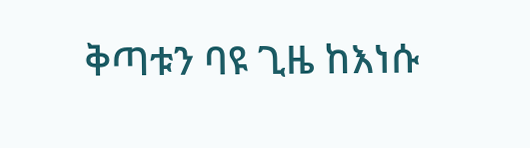ቅጣቱን ባዩ ጊዜ ከእነሱ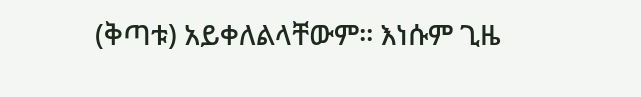(ቅጣቱ) አይቀለልላቸውም፡፡ እነሱም ጊዜ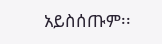አይስሰጡም፡፡